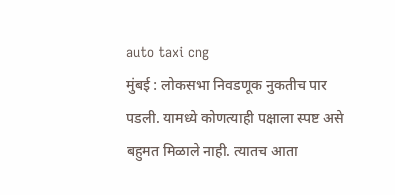auto taxi cng
मुंबई : लोकसभा निवडणूक नुकतीच पार पडली. यामध्ये कोणत्याही पक्षाला स्पष्ट असे बहुमत मिळाले नाही. त्यातच आता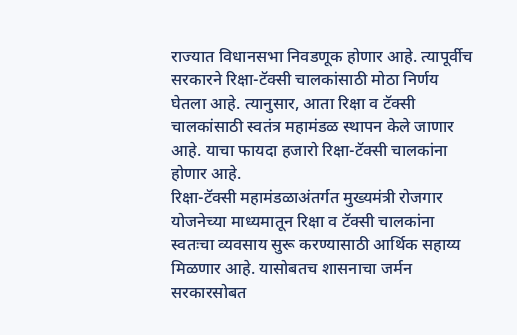राज्यात विधानसभा निवडणूक होणार आहे. त्यापूर्वीच सरकारने रिक्षा-टॅक्सी चालकांसाठी मोठा निर्णय घेतला आहे. त्यानुसार, आता रिक्षा व टॅक्सी चालकांसाठी स्वतंत्र महामंडळ स्थापन केले जाणार आहे. याचा फायदा हजारो रिक्षा-टॅक्सी चालकांना होणार आहे.
रिक्षा-टॅक्सी महामंडळाअंतर्गत मुख्यमंत्री रोजगार योजनेच्या माध्यमातून रिक्षा व टॅक्सी चालकांना स्वतःचा व्यवसाय सुरू करण्यासाठी आर्थिक सहाय्य मिळणार आहे. यासोबतच शासनाचा जर्मन सरकारसोबत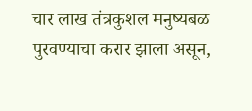चार लाख तंत्रकुशल मनुष्यबळ पुरवण्याचा करार झाला असून,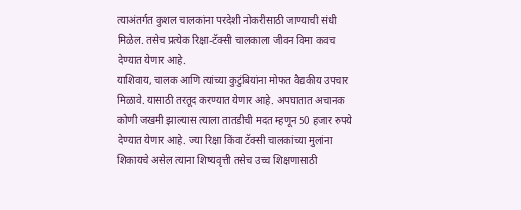त्याअंतर्गत कुशल चालकांना परदेशी नोकरीसाठी जाण्याची संधी मिळेल. तसेच प्रत्येक रिक्षा-टॅक्सी चालकाला जीवन विमा कवच देण्यात येणार आहे.
याशिवाय, चालक आणि त्यांच्या कुटुंबियांना मोफत वैद्यकीय उपचार मिळावे. यासाठी तरतूद करण्यात येणार आहे. अपघातात अचानक कोणी जखमी झाल्यास त्याला तातडीची मदत म्हणून 50 हजार रुपये देण्यात येणार आहे. ज्या रिक्षा किंवा टॅक्सी चालकांच्या मुलांना शिकायचे असेल त्याना शिष्यवृत्ती तसेच उच्च शिक्षणासाठी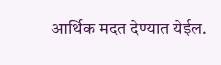आर्थिक मदत देण्यात येईल.